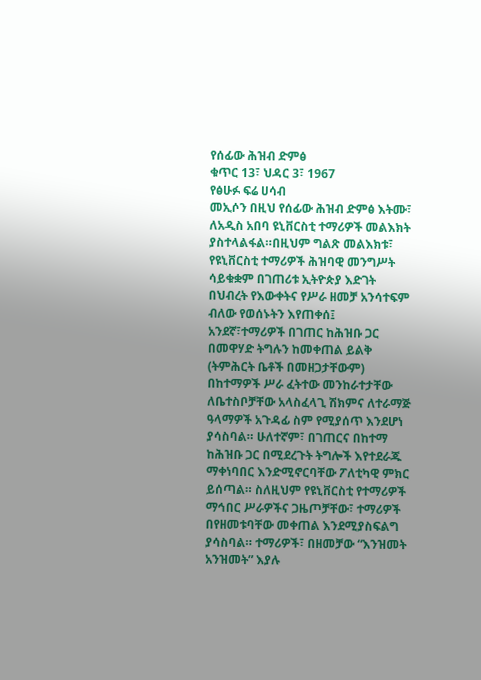የሰፊው ሕዝብ ድምፅ
ቁጥር 13፣ ህዳር 3፣ 1967
የፅሁፉ ፍሬ ሀሳብ
መኢሶን በዚህ የሰፊው ሕዝብ ድምፅ እትሙ፣ ለአዲስ አበባ ዩኒቨርስቲ ተማሪዎች መልእክት ያስተላልፋል።በዚህም ግልጽ መልእክቱ፣ የዩኒቨርስቲ ተማሪዎች ሕዝባዊ መንግሥት ሳይቁቋም በገጠሪቱ ኢትዮጵያ እድገት በህብረት የእውቀትና የሥራ ዘመቻ አንሳተፍም ብለው የወሰኑትን እየጠቀሰ፤ አንደኛ፣ተማሪዎች በገጠር ከሕዝቡ ጋር በመዋሃድ ትግሉን ከመቀጠል ይልቅ (ትምሕርት ቤቶች በመዘጋታቸውም) በከተማዎች ሥራ ፈትተው መንከራተታቸው ለቤተስቦቻቸው አላስፈላጊ ሽክምና ለተራማጅ ዓላማዎች አጉዳፊ ስም የሚያሰጥ እንደሆነ ያሳስባል። ሁለተኛም፣ በገጠርና በከተማ ከሕዝቡ ጋር በሚደረጉት ትግሎች እየተደራጁ ማቀነባበር እንድሚኖርባቸው ፖለቲካዊ ምክር ይሰጣል። ስለዚህም የዩኒቨርስቲ የተማሪዎች ማኅበር ሥራዎችና ጋዜጦቻቸው፣ ተማሪዎች በየዘመቱባቸው መቀጠል እንደሚያስፍልግ ያሳስባል። ተማሪዎች፣ በዘመቻው “እንዝመት አንዝመት” እያሉ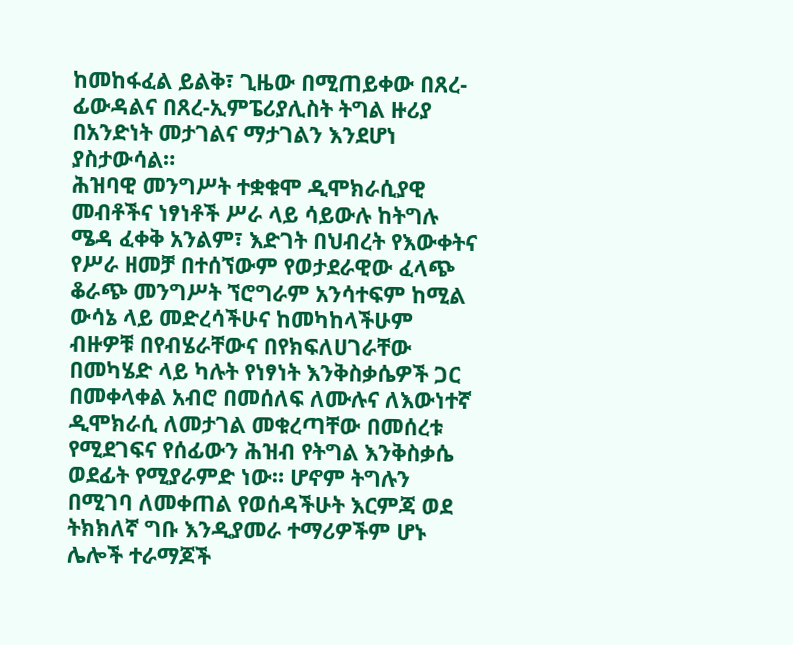ከመከፋፈል ይልቅ፣ ጊዜው በሚጠይቀው በጸረ-ፊውዳልና በጸረ-ኢምፔሪያሊስት ትግል ዙሪያ በአንድነት መታገልና ማታገልን እንደሆነ ያስታውሳል።
ሕዝባዊ መንግሥት ተቋቁሞ ዲሞክራሲያዊ መብቶችና ነፃነቶች ሥራ ላይ ሳይውሉ ከትግሉ ሜዳ ፈቀቅ አንልም፣ እድገት በህብረት የእውቀትና የሥራ ዘመቻ በተሰኘውም የወታደራዊው ፈላጭ ቆራጭ መንግሥት ኘሮግራም አንሳተፍም ከሚል ውሳኔ ላይ መድረሳችሁና ከመካከላችሁም ብዙዎቹ በየብሄራቸውና በየክፍለሀገራቸው በመካሄድ ላይ ካሉት የነፃነት እንቅስቃሴዎች ጋር በመቀላቀል አብሮ በመሰለፍ ለሙሉና ለእውነተኛ ዲሞክራሲ ለመታገል መቁረጣቸው በመሰረቱ የሚደገፍና የሰፊውን ሕዝብ የትግል እንቅስቃሴ ወደፊት የሚያራምድ ነው። ሆኖም ትግሉን በሚገባ ለመቀጠል የወሰዳችሁት እርምጃ ወደ ትክክለኛ ግቡ እንዲያመራ ተማሪዎችም ሆኑ ሌሎች ተራማጆች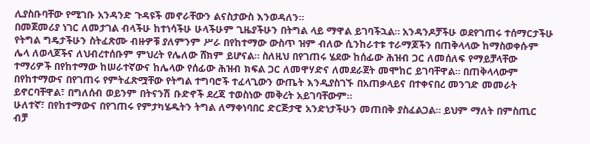ሊያስቡባቸው የሚገቡ አንዳንድ ጉዳዩች መኖራቸውን ልናስታውስ እንወዳለን።
በመጀመሪያ ነገር ለመታገል ብላችሁ ከተነሳችሁ ሁላችሁም ጊዜያችሁን በትግል ላይ ማዋል ይገባችኋል። አንዳንዶቻችሁ ወደየገጠሩ ተሰማርታችሁ የትግል ግዴታችሁን ስትፈጽሙ ብዙዎቹ ያለምንም ሥራ በየከተማው ውስጥ ዝም ብለው ሲንከራተቱ ተራማጆችን በጠቅላላው ከማስወቀሱም ሌላ ለወላጆችና ለህብረተሰቡም ምህረት የሌለው ሸክም ይሆናል። ስለዚህ በየገጠሩ ሄደው ከሰፊው ሕዝብ ጋር ለመሰለፍ የማይቻላቸው ተማሪዎች በየከተማው ከሠራተኛውና ከሌላው የሰፊው ሕዝብ ክፍል ጋር ለመዋሃድና ለመደራጀት መሞከር ይገባቸዋል። በጠቅላላውም በየከተማውና በየገጠሩ የምትፈጽሟቸው የትግል ተግባሮች ተፈላጊውን ውጤት እንዲያስገኙ በአጠቃላይና በተቀናበረ መንገድ መመራት ይኖርባቸዋል፣ በግለሰብ ወይንም በትናንሽ ቡድኖች ደረጃ ተወስነው መቅረት አይገባቸውም።
ሁለተኛ፣ በየከተማውና በየገጠሩ የምታካሄዱትን ትግል ለማቀነባበር ድርጅታዊ አንድነታችሁን መጠበቅ ያስፈልጋል። ይህም ማለት በምስጢር ብቻ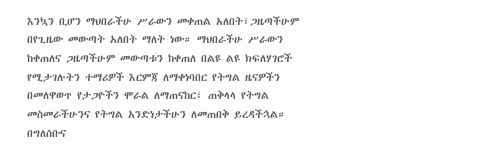እንኳን ቢሆን ማህበራችሁ ሥራውን መቀጠል አለበት፣ጋዜጣችሁም በየጊዜው መውጣት አለበት ማለት ነው። ማህበራችሁ ሥራውን ከቀጠለና ጋዜጣችሁም መውጣቱን ከቀጠለ በልዩ ልዩ ክፍለሃገሮች የሚታገሉትን ተማሪዎች እርምጃ ለማቀነባበር የትግል ዜናዎችን በመለዋወጥ የታጋዮችን ሞራል ለማጠናከር፣ ጠቅላላ የትግል መስመራችሁንና የትግል አንድነታችሁን ለመጠበቅ ይረዳችኋል። በግለሰቡና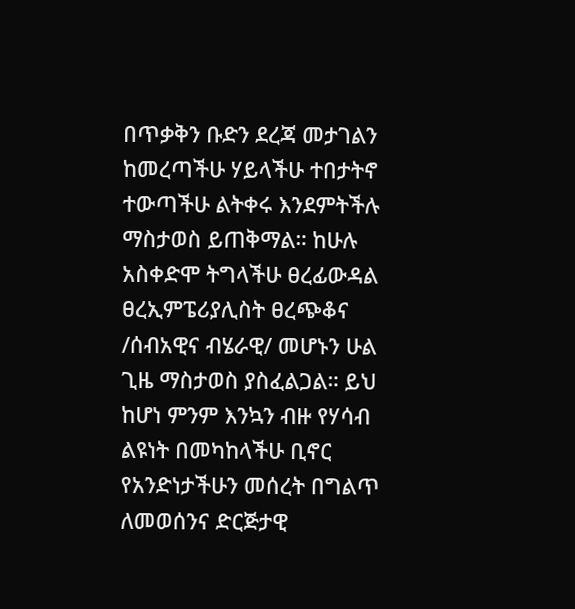በጥቃቅን ቡድን ደረጃ መታገልን ከመረጣችሁ ሃይላችሁ ተበታትኖ ተውጣችሁ ልትቀሩ እንደምትችሉ ማስታወስ ይጠቅማል። ከሁሉ አስቀድሞ ትግላችሁ ፀረፊውዳል ፀረኢምፔሪያሊስት ፀረጭቆና /ሰብአዊና ብሄራዊ/ መሆኑን ሁል ጊዜ ማስታወስ ያስፈልጋል። ይህ ከሆነ ምንም እንኳን ብዙ የሃሳብ ልዩነት በመካከላችሁ ቢኖር የአንድነታችሁን መሰረት በግልጥ ለመወሰንና ድርጅታዊ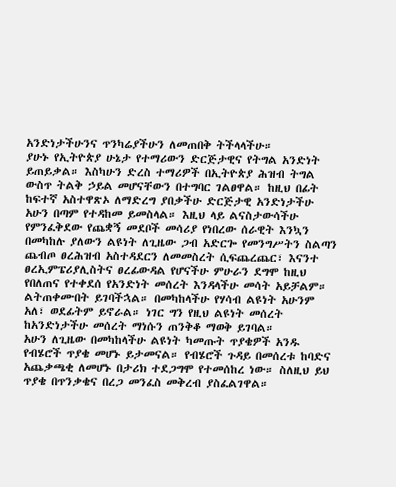አንድነታችሁንና ጥንካሬያችሁን ለመጠበቅ ትችላላችሁ።
ያሁኑ የኢትዮጵያ ሁኔታ የተማሪውን ድርጅታዊና የትግል አንድነት ይጠይቃል። እስካሁን ድረስ ተማሪዎች በኢትዮጵያ ሕዝብ ትግል ውስጥ ትልቅ ኃይል መሆናቸውን በተግባር ገልፀዋል። ከዚህ በፊት ከፍተኛ አስተዋጽኦ ለማድረግ ያበቃችሁ ድርጅታዊ አንድነታችሁ አሁን በጣም የተዳከመ ይመስላል። እዚህ ላይ ልናስታውሳችሁ የምንፈቅደው የጨቋኝ መደቦች መሳሪያ የነበረው ሰራዊት እንኳን በመካከሉ ያለውን ልዩነት ለጊዜው ጋብ አድርጐ የመንግሥትን ስልጣን ጨብጦ ፀረሕዝብ አስተዳደርን ለመመስረት ሲፍጨረጨር፣ እናንተ ፀረኢምፔሪያሊስትና ፀረፊውዳል የሆናችሁ ምሁራን ደግሞ ከዚህ የበለጠና የተቀደሰ የአንድነት መሰረት እንዳላችሁ መሳት አይቻልም። ልትጠቀሙበት ይገባችኋል። በመካከላችሁ የሃሳብ ልዩነት አሁንም አለ፣ ወደፊትም ይኖራል። ነገር ግን የዚህ ልዩነት መሰረት ከአንድነታችሁ መሰረት ማነሱን ጠንቅቆ ማወቅ ይገባል።
አሁን ለጊዜው በመካከላችሁ ልዩነት ካመጡት ጥያቄዎች አንዱ የብሄሮች ጥያቄ መሆኑ ይታመናል። የብሄሮች ጉዳይ በመሰረቱ ከባድና አጨቃጫቂ ለመሆኑ በታሪክ ተደጋግሞ የተመሰከረ ነው። ስለዚህ ይህ ጥያቄ በጥንቃቄና በረጋ መንፈስ መቅረብ ያስፈልገዋል።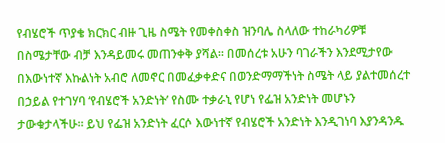የብሄሮች ጥያቄ ክርክር ብዙ ጊዜ ስሜት የመቀስቀስ ዝንባሌ ስላለው ተከራካሪዎቹ በስሜታቸው ብቻ እንዳይመሩ መጠንቀቅ ያሻል። በመሰረቱ አሁን ባገራችን እንደሚታየው በእውነተኛ እኩልነት አብሮ ለመኖር በመፈቃቀድና በወንድማማችነት ስሜት ላይ ያልተመሰረተ በኃይል የተገሃባ ‘የብሄሮች አንድነት’ የስሙ ተቃራኒ የሆነ የፌዝ አንድነት መሆኑን ታውቁታላችሁ። ይህ የፌዝ አንድነት ፈርሶ እውነተኛ የብሄሮች አንድነት እንዲገነባ እያንዳንዱ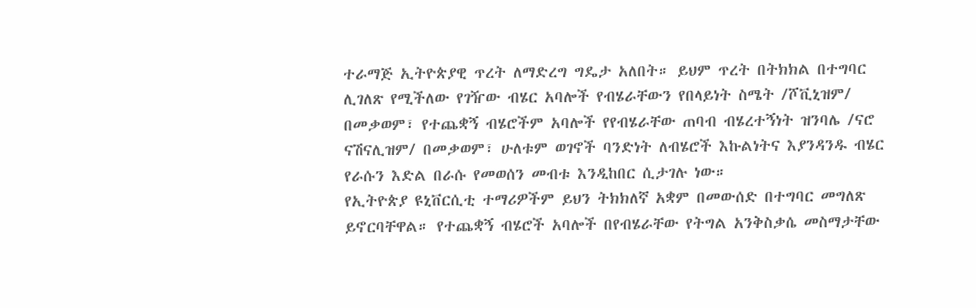ተራማጅ ኢትዮጵያዊ ጥረት ለማድረግ ግዴታ አለበት። ይህም ጥረት በትክክል በተግባር ሊገለጽ የሚችለው የገዥው ብሄር አባሎች የብሄራቸውን የበላይነት ስሜት /ሾቪኒዝም/ በመቃወም፣ የተጨቋኝ ብሄሮችም አባሎች የየብሄራቸው ጠባብ ብሄረተኝነት ዝንባሌ /ናሮ ናሽናሊዝም/ በመቃወም፣ ሁለቱም ወገኖች ባንድነት ለብሄሮች እኩልነትና እያንዳንዱ ብሄር የራሱን እድል በራሱ የመወሰን መብቱ እንዲከበር ሲታገሉ ነው።
የኢትዮጵያ ዩኒቨርሲቲ ተማሪዎችም ይህን ትክክለኛ አቋም በመውሰድ በተግባር መግለጽ ይኖርባቸዋል። የተጨቋኝ ብሄሮች አባሎች በየብሄራቸው የትግል አንቅስቃሴ መስማታቸው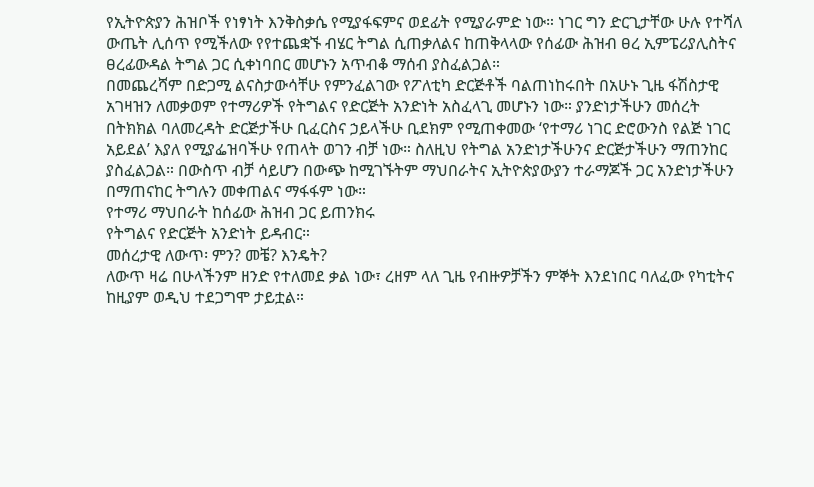የኢትዮጵያን ሕዝቦች የነፃነት እንቅስቃሴ የሚያፋፍምና ወደፊት የሚያራምድ ነው። ነገር ግን ድርጊታቸው ሁሉ የተሻለ ውጤት ሊሰጥ የሚችለው የየተጨቋኙ ብሄር ትግል ሲጠቃለልና ከጠቅላላው የሰፊው ሕዝብ ፀረ ኢምፔሪያሊስትና ፀረፊውዳል ትግል ጋር ሲቀነባበር መሆኑን አጥብቆ ማሰብ ያስፈልጋል።
በመጨረሻም በድጋሚ ልናስታውሳቸሁ የምንፈልገው የፖለቲካ ድርጅቶች ባልጠነከሩበት በአሁኑ ጊዜ ፋሽስታዊ አገዛዝን ለመቃወም የተማሪዎች የትግልና የድርጅት አንድነት አስፈላጊ መሆኑን ነው። ያንድነታችሁን መሰረት በትክክል ባለመረዳት ድርጅታችሁ ቢፈርስና ኃይላችሁ ቢደክም የሚጠቀመው ‘የተማሪ ነገር ድሮውንስ የልጅ ነገር አይደል’ እያለ የሚያፌዝባችሁ የጠላት ወገን ብቻ ነው። ስለዚህ የትግል አንድነታችሁንና ድርጅታችሁን ማጠንከር ያስፈልጋል። በውስጥ ብቻ ሳይሆን በውጭ ከሚገኙትም ማህበራትና ኢትዮጵያውያን ተራማጆች ጋር አንድነታችሁን በማጠናከር ትግሉን መቀጠልና ማፋፋም ነው።
የተማሪ ማህበራት ከሰፊው ሕዝብ ጋር ይጠንክሩ
የትግልና የድርጅት አንድነት ይዳብር።
መሰረታዊ ለውጥ፡ ምን? መቼ? እንዴት?
ለውጥ ዛሬ በሁላችንም ዘንድ የተለመደ ቃል ነው፣ ረዘም ላለ ጊዜ የብዙዎቻችን ምኞት እንደነበር ባለፈው የካቲትና ከዚያም ወዲህ ተደጋግሞ ታይቷል።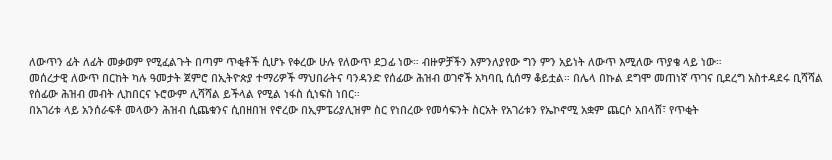ለውጥን ፊት ለፊት መቃወም የሚፈልጉት በጣም ጥቂቶች ሲሆኑ የቀረው ሁሉ የለውጥ ደጋፊ ነው። ብዙዎቻችን እምንለያየው ግን ምን አይነት ለውጥ እሚለው ጥያቄ ላይ ነው።
መሰረታዊ ለውጥ በርከት ካሉ ዓመታት ጀምሮ በኢትዮጵያ ተማሪዎች ማህበራትና ባንዳንድ የሰፊው ሕዝብ ወገኖች አካባቢ ሲሰማ ቆይቷል። በሌላ በኩል ደግሞ መጠነኛ ጥገና ቢደረግ አስተዳደሩ ቢሻሻል የሰፊው ሕዝብ መብት ሊከበርና ኑሮውም ሊሻሻል ይችላል የሚል ነፋስ ሲነፍስ ነበር።
በአገሪቱ ላይ አንሰራፍቶ መላውን ሕዝብ ሲጨቁንና ሲበዘበዝ የኖረው በኢምፔሪያሊዝም ስር የነበረው የመሳፍንት ስርአት የአገሪቱን የኤኮኖሚ አቋም ጨርሶ አበላሸ፣ የጥቂት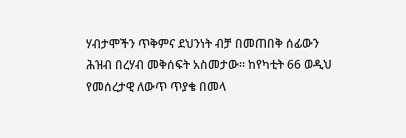ሃብታሞችን ጥቅምና ደህንነት ብቻ በመጠበቅ ሰፊውን ሕዝብ በረሃብ መቅሰፍት አስመታው። ከየካቲት 66 ወዲህ የመሰረታዊ ለውጥ ጥያቄ በመላ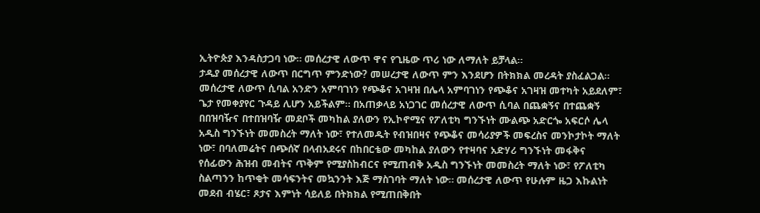ኢትዮጵያ እንዳስታጋባ ነው። መሰረታዊ ለውጥ ዋና የጊዜው ጥሪ ነው ለማለት ይቻላል።
ታዲያ መሰረታዊ ለውጥ በርግጥ ምንድነው? መሠረታዊ ለውጥ ምን እንደሆን በትክክል መረዳት ያስፈልጋል። መሰረታዊ ለውጥ ሲባል አንድን አምባገነን የጭቆና አገዛዝ በሌላ አምባገነን የጭቆና አገዛዝ መተካት አይደለም፣ ጌታ የመቀያየር ጉዳይ ሊሆን አይችልም። በአጠቃላይ አነጋገር መሰረታዊ ለውጥ ሲባል በጨቋኝና በተጨቋኝ በበዝባዥና በተበዝባዥ መደቦች መካከል ያለውን የኢኮኖሚና የፖለቲካ ግንኙነት ሙልጭ አድርጐ አፍርሶ ሌላ አዲስ ግንኙነት መመስረት ማለት ነው፣ የተለመዱት የብዝበዛና የጭቆና መሳሪያዎች መፍረስና መንኮታኮት ማለት ነው፣ በባለመሬትና በጭሰኛ በላብአደሩና በከበርቴው መካከል ያለውን የተዛባና አድሃሪ ግንኙነት መፋቅና የሰፊውን ሕዝብ መብትና ጥቅም የሚያስከብርና የሚጠብቅ አዲስ ግንኙነት መመስረት ማለት ነው፣ የፖለቲካ ስልጣንን ከጥቂት መሳፍንትና መኳንንት እጅ ማስገባት ማለት ነው። መሰረታዊ ለውጥ የሁሉም ዜጋ እኩልነት መደብ ብሄር፣ ጾታና እምነት ሳይለይ በትክክል የሚጠበቅበት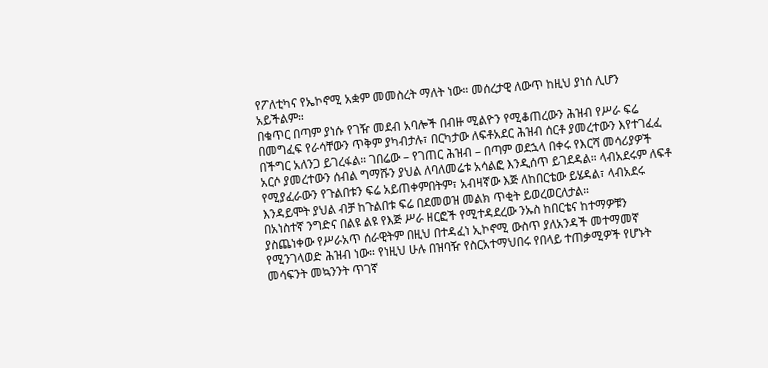የፖለቲካና የኤኮኖሚ አቋም መመስረት ማለት ነው። መሰረታዊ ለውጥ ከዚህ ያነሰ ሊሆን አይችልም።
በቁጥር በጣም ያነሱ የገዥ መደብ አባሎች በብዙ ሚልዮን የሚቆጠረውን ሕዝብ የሥራ ፍሬ በመግፈፍ የራሳቸውን ጥቅም ያካብታሉ፣ በርካታው ለፍቶአደር ሕዝብ ሰርቶ ያመረተውን እየተገፈፈ በችግር አለንጋ ይገረፋል። ገበሬው – የገጠር ሕዝብ – በጣም ወደኋላ በቀሩ የእርሻ መሳሪያዎች አርሶ ያመረተውን ሰብል ግማሹን ያህል ለባለመሬቱ አሳልፎ እንዲሰጥ ይገደዳል። ላብአደሩም ለፍቶ የሚያፈራውን የጉልበቱን ፍሬ አይጠቀምበትም፣ አብዛኛው እጅ ለከበርቴው ይሄዳል፣ ላብአደሩ እንዳይሞት ያህል ብቻ ከጉልበቱ ፍሬ በደመወዝ መልክ ጥቂት ይወረወርለታል።
በአነስተኛ ንግድና በልዩ ልዩ የእጅ ሥራ ዘርፎች የሚተዳደረው ንኡስ ከበርቴና ከተማዎቹን ያስጨነቀው የሥራአጥ ሰራዊትም በዚህ በተዳፈነ ኢኮኖሚ ውስጥ ያለአንዳች መተማመኛ የሚንገላወድ ሕዝብ ነው። የነዚህ ሁሉ በዝባዥ የስርአተማህበሩ የበላይ ተጠቃሚዎች የሆኑት መሳፍንት መኳንንት ጥገኛ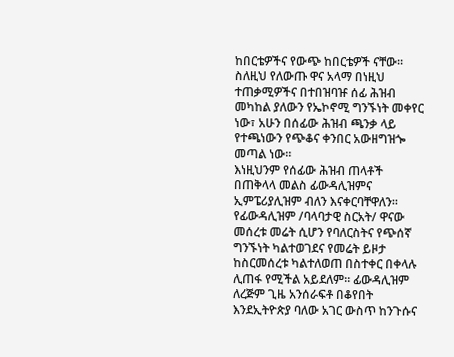ከበርቴዎችና የውጭ ከበርቴዎች ናቸው። ስለዚህ የለውጡ ዋና አላማ በነዚህ ተጠቃሚዎችና በተበዝባዡ ሰፊ ሕዝብ መካከል ያለውን የኤኮኖሚ ግንኙነት መቀየር ነው፣ አሁን በሰፊው ሕዝብ ጫንቃ ላይ የተጫነውን የጭቆና ቀንበር አውዘግዝጐ መጣል ነው።
እነዚህንም የሰፊው ሕዝብ ጠላቶች በጠቅላላ መልስ ፊውዳሊዝምና ኢምፔሪያሊዝም ብለን እናቀርባቸዋለን። የፊውዳሊዝም /ባላባታዊ ስርአት/ ዋናው መሰረቱ መሬት ሲሆን የባለርስትና የጭሰኛ ግንኙነት ካልተወገደና የመሬት ይዞታ ከስርመሰረቱ ካልተለወጠ በስተቀር በቀላሉ ሊጠፋ የሚችል አይደለም። ፊውዳሊዝም ለረጅም ጊዜ አንሰራፍቶ በቆየበት እንደኢትዮጵያ ባለው አገር ውስጥ ከንጉሱና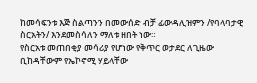ከመሳፍንቱ እጅ ስልጣንን በመውሰድ ብቻ ፊውዳሊዝምን /የባላባታዊ ስርአትን/ እንደመስሳለን ማለቱ ዘበት ነው።
የስርአቱ መጠበቂያ መሳሪያ የሆነው የቅጥር ወታደር ለጊዜው ቢከዳቸውም የኤኮኖሚ ሃይላቸው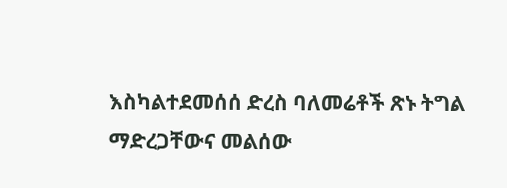እስካልተደመሰሰ ድረስ ባለመሬቶች ጽኑ ትግል ማድረጋቸውና መልሰው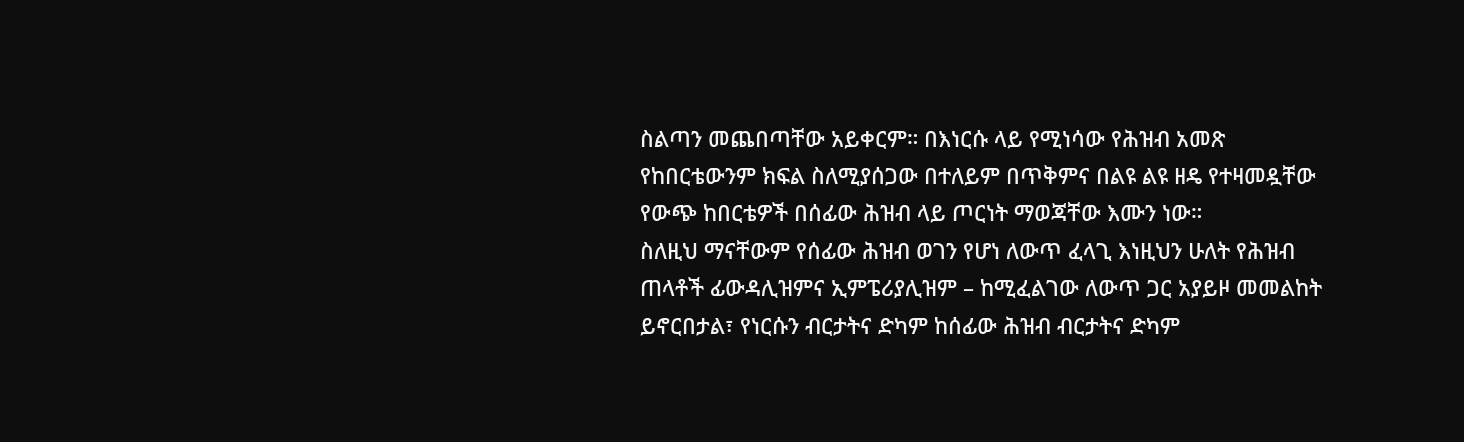ስልጣን መጨበጣቸው አይቀርም። በእነርሱ ላይ የሚነሳው የሕዝብ አመጽ የከበርቴውንም ክፍል ስለሚያሰጋው በተለይም በጥቅምና በልዩ ልዩ ዘዴ የተዛመዷቸው የውጭ ከበርቴዎች በሰፊው ሕዝብ ላይ ጦርነት ማወጃቸው እሙን ነው።
ስለዚህ ማናቸውም የሰፊው ሕዝብ ወገን የሆነ ለውጥ ፈላጊ እነዚህን ሁለት የሕዝብ ጠላቶች ፊውዳሊዝምና ኢምፔሪያሊዝም – ከሚፈልገው ለውጥ ጋር አያይዞ መመልከት ይኖርበታል፣ የነርሱን ብርታትና ድካም ከሰፊው ሕዝብ ብርታትና ድካም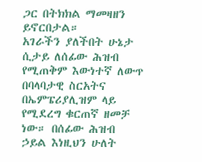ጋር በትክክል ማመዛዘን ይኖርበታል።
አገራችን ያለችበት ሁኔታ ሲታይ ለሰፊው ሕዝብ የሚጠቅም እውነተኛ ለውጥ በባላባታዊ ስርአትና በኤምፔሪያሊዝም ላይ የሚደረግ ቁርጠኛ ዘመቻ ነው። በሰፊው ሕዝብ ኃይል እነዚህን ሁለት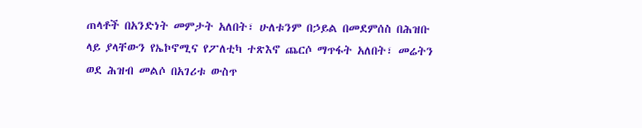ጠላቶች በአንድነት መምታት አለበት፣ ሁለቱንም በኃይል በመደምሰስ በሕዝቡ ላይ ያላቸውን የኤኮኖሚና የፖለቲካ ተጽእኖ ጨርሶ ማጥፋት አለበት፣ መሬትን ወደ ሕዝብ መልሶ በአገሪቱ ውስጥ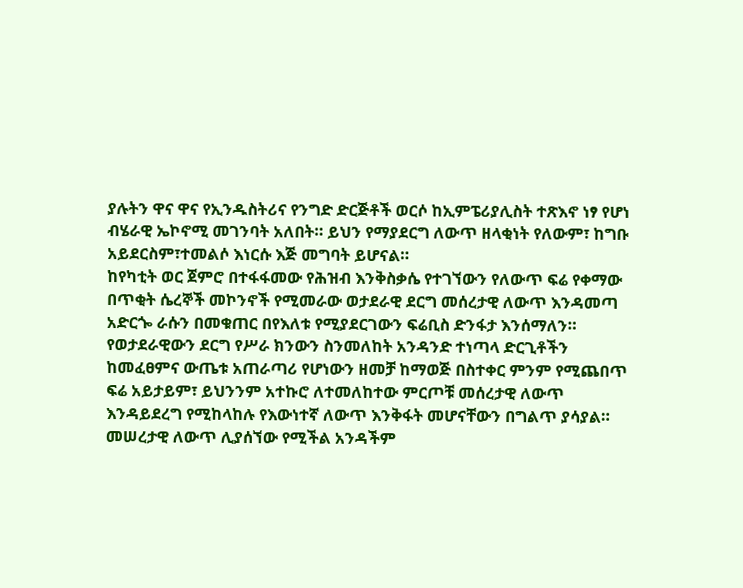ያሉትን ዋና ዋና የኢንዱስትሪና የንግድ ድርጅቶች ወርሶ ከኢምፔሪያሊስት ተጽእኖ ነፃ የሆነ ብሄራዊ ኤኮኖሚ መገንባት አለበት። ይህን የማያደርግ ለውጥ ዘላቂነት የለውም፣ ከግቡ አይደርስም፣ተመልሶ እነርሱ እጅ መግባት ይሆናል።
ከየካቲት ወር ጀምሮ በተፋፋመው የሕዝብ እንቅስቃሴ የተገኘውን የለውጥ ፍሬ የቀማው በጥቂት ሴረኞች መኮንኖች የሚመራው ወታደራዊ ደርግ መሰረታዊ ለውጥ እንዳመጣ አድርጐ ራሱን በመቁጠር በየእለቱ የሚያደርገውን ፍሬቢስ ድንፋታ እንሰማለን። የወታደራዊውን ደርግ የሥራ ክንውን ስንመለከት አንዳንድ ተነጣላ ድርጊቶችን ከመፈፀምና ውጤቱ አጠራጣሪ የሆነውን ዘመቻ ከማወጅ በስተቀር ምንም የሚጨበጥ ፍሬ አይታይም፣ ይህንንም አተኩሮ ለተመለከተው ምርጦቹ መሰረታዊ ለውጥ እንዳይደረግ የሚከላከሉ የእውነተኛ ለውጥ እንቅፋት መሆናቸውን በግልጥ ያሳያል።
መሠረታዊ ለውጥ ሊያሰኘው የሚችል አንዳችም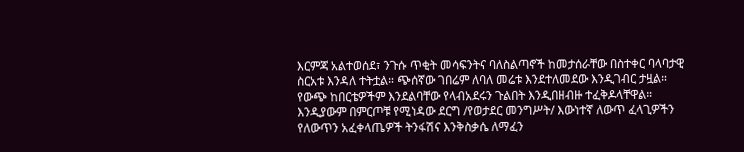እርምጃ አልተወሰደ፣ ንጉሱ ጥቂት መሳፍንትና ባለስልጣኖች ከመታሰራቸው በስተቀር ባላባታዊ ስርአቱ እንዳለ ተትቷል። ጭሰኛው ገበሬም ለባለ መሬቱ እንደተለመደው እንዲገብር ታዟል። የውጭ ከበርቴዎችም እንደልባቸው የላብአደሩን ጉልበት እንዲበዘብዙ ተፈቅዶላቸዋል። እንዲያውም በምርጦቹ የሚነዳው ደርግ /የወታደር መንግሥት/ እውነተኛ ለውጥ ፈላጊዎችን የለውጥን አፈቀላጤዎች ትንፋሽና እንቅስቃሴ ለማፈን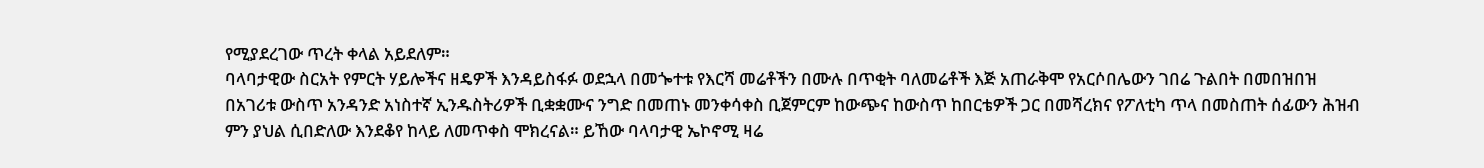የሚያደረገው ጥረት ቀላል አይደለም።
ባላባታዊው ስርአት የምርት ሃይሎችና ዘዴዎች እንዳይስፋፉ ወደኋላ በመጐተቱ የእርሻ መሬቶችን በሙሉ በጥቂት ባለመሬቶች እጅ አጠራቅሞ የአርሶበሌውን ገበሬ ጉልበት በመበዝበዝ በአገሪቱ ውስጥ አንዳንድ አነስተኛ ኢንዱስትሪዎች ቢቋቋሙና ንግድ በመጠኑ መንቀሳቀስ ቢጀምርም ከውጭና ከውስጥ ከበርቴዎች ጋር በመሻረክና የፖለቲካ ጥላ በመስጠት ሰፊውን ሕዝብ ምን ያህል ሲበድለው እንደቆየ ከላይ ለመጥቀስ ሞክረናል። ይኸው ባላባታዊ ኤኮኖሚ ዛሬ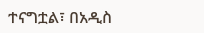ተናግቷል፣ በአዲስ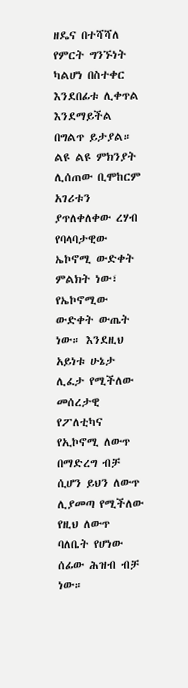ዘዴና በተሻሻለ የምርት ግንኙነት ካልሆነ በስተቀር እንደበፊቱ ሊቀጥል እንደማይችል በግልጥ ይታያል። ልዩ ልዩ ምክንያት ሊሰጠው ቢሞከርም አገሪቱን ያጥለቀለቀው ረሃብ የባላባታዊው ኤኮኖሚ ውድቀት ምልክት ነው፣ የኤኮኖሚው ውድቀት ውጤት ነው። እንደዚህ አይነቱ ሁኔታ ሊፈታ የሚችለው መሰረታዊ የፖለቲካና የኢኮኖሚ ለውጥ በማድረግ ብቻ ሲሆን ይህን ለውጥ ሊያመጣ የሚችለው የዚህ ለውጥ ባለቤት የሆነው ሰፊው ሕዝብ ብቻ ነው።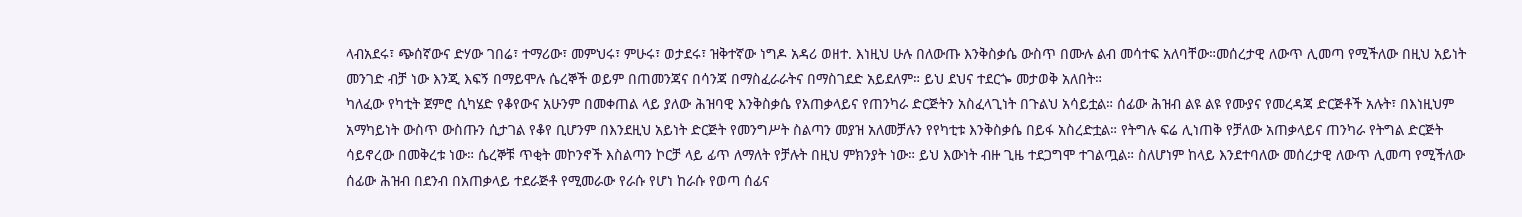ላብአደሩ፣ ጭሰኛውና ድሃው ገበሬ፣ ተማሪው፣ መምህሩ፣ ምሁሩ፣ ወታደሩ፣ ዝቅተኛው ነግዶ አዳሪ ወዘተ. እነዚህ ሁሉ በለውጡ እንቅስቃሴ ውስጥ በሙሉ ልብ መሳተፍ አለባቸው።መሰረታዊ ለውጥ ሊመጣ የሚችለው በዚህ አይነት መንገድ ብቻ ነው እንጂ እፍኝ በማይሞሉ ሴረኞች ወይም በጠመንጃና በሳንጃ በማስፈራራትና በማስገደድ አይደለም። ይህ ደህና ተደርጐ መታወቅ አለበት።
ካለፈው የካቲት ጀምሮ ሲካሄድ የቆየውና አሁንም በመቀጠል ላይ ያለው ሕዝባዊ እንቅስቃሴ የአጠቃላይና የጠንካራ ድርጅትን አስፈላጊነት በጉልህ አሳይቷል። ሰፊው ሕዝብ ልዩ ልዩ የሙያና የመረዳጃ ድርጅቶች አሉት፣ በእነዚህም አማካይነት ውስጥ ውስጡን ሲታገል የቆየ ቢሆንም በእንደዚህ አይነት ድርጅት የመንግሥት ስልጣን መያዝ አለመቻሉን የየካቲቱ እንቅስቃሴ በይፋ አስረድቷል። የትግሉ ፍሬ ሊነጠቅ የቻለው አጠቃላይና ጠንካራ የትግል ድርጅት ሳይኖረው በመቅረቱ ነው። ሴረኞቹ ጥቂት መኮንኖች እስልጣን ኮርቻ ላይ ፊጥ ለማለት የቻሉት በዚህ ምክንያት ነው። ይህ እውነት ብዙ ጊዜ ተደጋግሞ ተገልጧል። ስለሆነም ከላይ እንደተባለው መሰረታዊ ለውጥ ሊመጣ የሚችለው ሰፊው ሕዝብ በደንብ በአጠቃላይ ተደራጅቶ የሚመራው የራሱ የሆነ ከራሱ የወጣ ሰፊና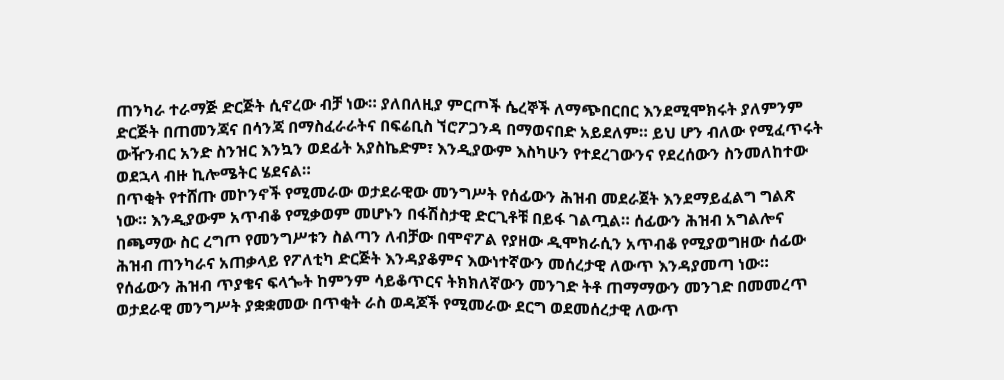ጠንካራ ተራማጅ ድርጅት ሲኖረው ብቻ ነው። ያለበለዚያ ምርጦች ሴረኞች ለማጭበርበር እንደሚሞክሩት ያለምንም ድርጅት በጠመንጃና በሳንጃ በማስፈራራትና በፍሬቢስ ኘሮፖጋንዳ በማወናበድ አይደለም። ይህ ሆን ብለው የሚፈጥሩት ውዥንብር አንድ ስንዝር እንኳን ወደፊት አያስኬድም፣ እንዲያውም እስካሁን የተደረገውንና የደረሰውን ስንመለከተው ወደኋላ ብዙ ኪሎሜትር ሄደናል።
በጥቂት የተሸጡ መኮንኖች የሚመራው ወታደራዊው መንግሥት የሰፊውን ሕዝብ መደራጀት እንደማይፈልግ ግልጽ ነው። እንዲያውም አጥብቆ የሚቃወም መሆኑን በፋሽስታዊ ድርጊቶቹ በይፋ ገልጧል። ሰፊውን ሕዝብ አግልሎና በጫማው ስር ረግጦ የመንግሥቱን ስልጣን ለብቻው በሞኖፖል የያዘው ዲሞክራሲን አጥብቆ የሚያወግዘው ሰፊው ሕዝብ ጠንካራና አጠቃላይ የፖለቲካ ድርጅት እንዳያቆምና እውነተኛውን መሰረታዊ ለውጥ እንዳያመጣ ነው። የሰፊውን ሕዝብ ጥያቄና ፍላጐት ከምንም ሳይቆጥርና ትክክለኛውን መንገድ ትቶ ጠማማውን መንገድ በመመረጥ ወታደራዊ መንግሥት ያቋቋመው በጥቂት ራስ ወዳጆች የሚመራው ደርግ ወደመሰረታዊ ለውጥ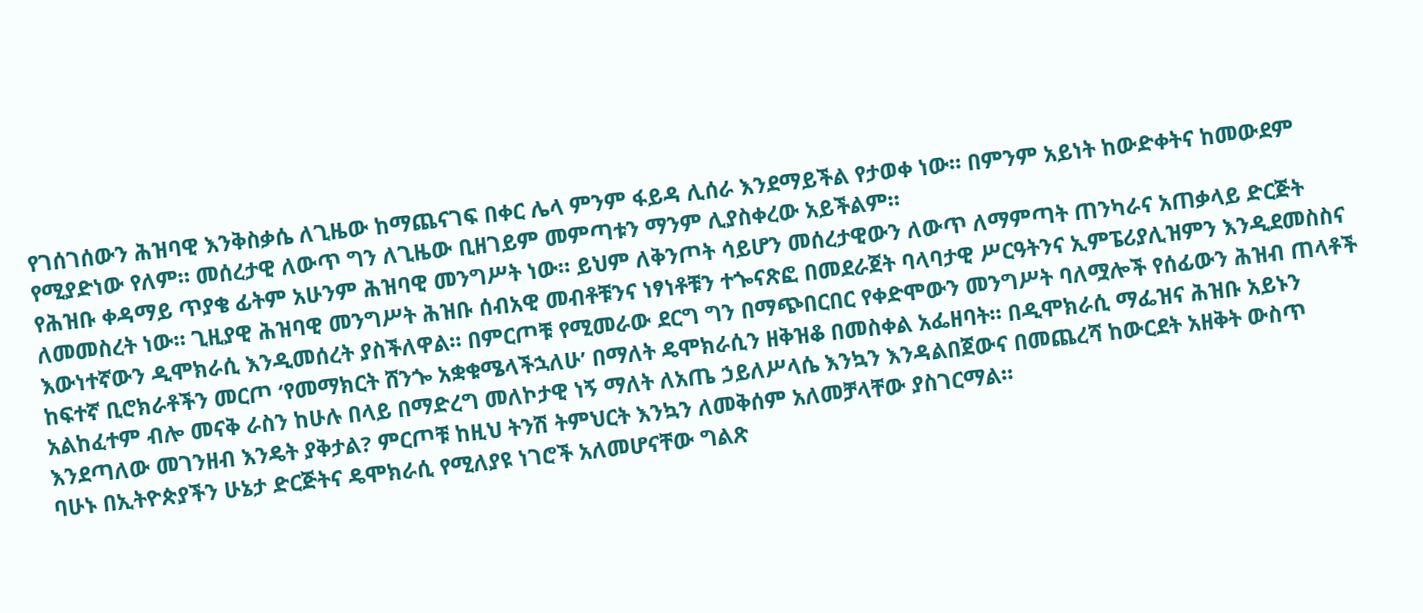የገሰገሰውን ሕዝባዊ እንቅስቃሴ ለጊዜው ከማጨናገፍ በቀር ሌላ ምንም ፋይዳ ሊሰራ እንደማይችል የታወቀ ነው። በምንም አይነት ከውድቀትና ከመውደም የሚያድነው የለም። መሰረታዊ ለውጥ ግን ለጊዜው ቢዘገይም መምጣቱን ማንም ሊያስቀረው አይችልም።
የሕዝቡ ቀዳማይ ጥያቄ ፊትም አሁንም ሕዝባዊ መንግሥት ነው። ይህም ለቅንጦት ሳይሆን መሰረታዊውን ለውጥ ለማምጣት ጠንካራና አጠቃላይ ድርጅት ለመመስረት ነው። ጊዚያዊ ሕዝባዊ መንግሥት ሕዝቡ ሰብአዊ መብቶቹንና ነፃነቶቹን ተጐናጽፎ በመደራጀት ባላባታዊ ሥርዓትንና ኢምፔሪያሊዝምን እንዲደመስስና እውነተኛውን ዲሞክራሲ እንዲመሰረት ያስችለዋል። በምርጦቹ የሚመራው ደርግ ግን በማጭበርበር የቀድሞውን መንግሥት ባለሟሎች የሰፊውን ሕዝብ ጠላቶች ከፍተኛ ቢሮክራቶችን መርጦ ‘የመማክርት ሸንጐ አቋቁሜላችኋለሁ’ በማለት ዴሞክራሲን ዘቅዝቆ በመስቀል አፌዘባት። በዲሞክራሲ ማፌዝና ሕዝቡ አይኑን አልከፈተም ብሎ መናቅ ራስን ከሁሉ በላይ በማድረግ መለኮታዊ ነኝ ማለት ለአጤ ኃይለሥላሴ እንኳን እንዳልበጀውና በመጨረሻ ከውርደት አዘቅት ውስጥ እንደጣለው መገንዘብ እንዴት ያቅታል? ምርጦቹ ከዚህ ትንሽ ትምህርት እንኳን ለመቅሰም አለመቻላቸው ያስገርማል።
ባሁኑ በኢትዮጵያችን ሁኔታ ድርጅትና ዴሞክራሲ የሚለያዩ ነገሮች አለመሆናቸው ግልጽ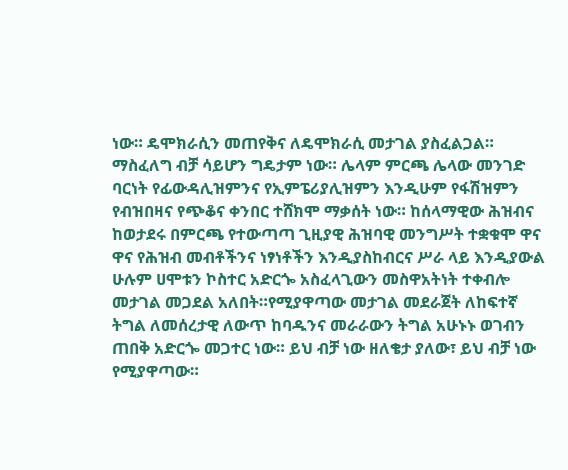ነው። ዴሞክራሲን መጠየቅና ለዴሞክራሲ መታገል ያስፈልጋል። ማስፈለግ ብቻ ሳይሆን ግዴታም ነው። ሌላም ምርጫ ሌላው መንገድ ባርነት የፊውዳሊዝምንና የኢምፔሪያሊዝምን እንዲሁም የፋሽዝምን የብዝበዛና የጭቆና ቀንበር ተሸክሞ ማቃሰት ነው። ከሰላማዊው ሕዝብና ከወታደሩ በምርጫ የተውጣጣ ጊዚያዊ ሕዝባዊ መንግሥት ተቋቁሞ ዋና ዋና የሕዝብ መብቶችንና ነፃነቶችን እንዲያስከብርና ሥራ ላይ እንዲያውል ሁሉም ሀሞቱን ኮስተር አድርጐ አስፈላጊውን መስዋአትነት ተቀብሎ መታገል መጋደል አለበት።የሚያዋጣው መታገል መደራጀት ለከፍተኛ ትግል ለመሰረታዊ ለውጥ ከባዱንና መራራውን ትግል አሁኑኑ ወገብን ጠበቅ አድርጐ መጋተር ነው። ይህ ብቻ ነው ዘለቄታ ያለው፣ ይህ ብቻ ነው የሚያዋጣው።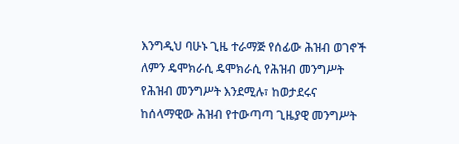እንግዲህ ባሁኑ ጊዜ ተራማጅ የሰፊው ሕዝብ ወገኖች ለምን ዴሞክራሲ ዴሞክራሲ የሕዝብ መንግሥት የሕዝብ መንግሥት እንደሚሉ፣ ከወታደሩና ከሰላማዊው ሕዝብ የተውጣጣ ጊዜያዊ መንግሥት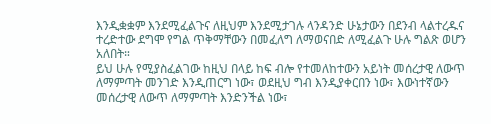እንዲቋቋም እንደሚፈልጉና ለዚህም እንደሚታገሉ ላንዳንድ ሁኔታውን በደንብ ላልተረዱና ተረድተው ደግሞ የግል ጥቅማቸውን በመፈለግ ለማወናበድ ለሚፈልጉ ሁሉ ግልጽ ወሆን አለበት።
ይህ ሁሉ የሚያስፈልገው ከዚህ በላይ ከፍ ብሎ የተመለከተውን አይነት መሰረታዊ ለውጥ ለማምጣት መንገድ እንዲጠርግ ነው፣ ወደዚህ ግብ እንዲያቀርበን ነው፣ እውነተኛውን መሰረታዊ ለውጥ ለማምጣት እንድንችል ነው፣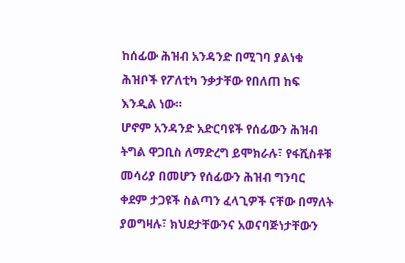ከሰፊው ሕዝብ አንዳንድ በሚገባ ያልነቁ ሕዝቦች የፖለቲካ ንቃታቸው የበለጠ ከፍ እንዲል ነው።
ሆኖም አንዳንድ አድርባዩች የሰፊውን ሕዝብ ትግል ዋጋቢስ ለማድረግ ይሞክራሉ፣ የፋሺስቶቹ መሳሪያ በመሆን የሰፊውን ሕዝብ ግንባር ቀደም ታጋዩች ስልጣን ፈላጊዎች ናቸው በማለት ያወግዛሉ፣ ክህደታቸውንና አወናባጅነታቸውን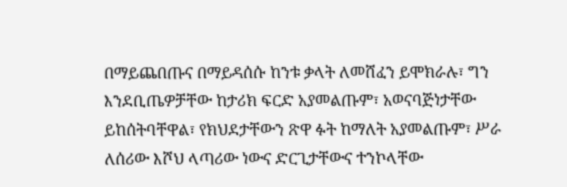በማይጨበጡና በማይዳሰሱ ከንቱ ቃላት ለመሸፈን ይሞክራሉ፣ ግን እንደቢጤዎቻቸው ከታሪክ ፍርድ አያመልጡም፣ አወናባጅነታቸው ይከሰትባቸዋል፣ የክህደታቸውን ጽዋ ፉት ከማለት አያመልጡም፣ ሥራ ለሰሪው እሾህ ላጣሪው ነውና ድርጊታቸውና ተንኮላቸው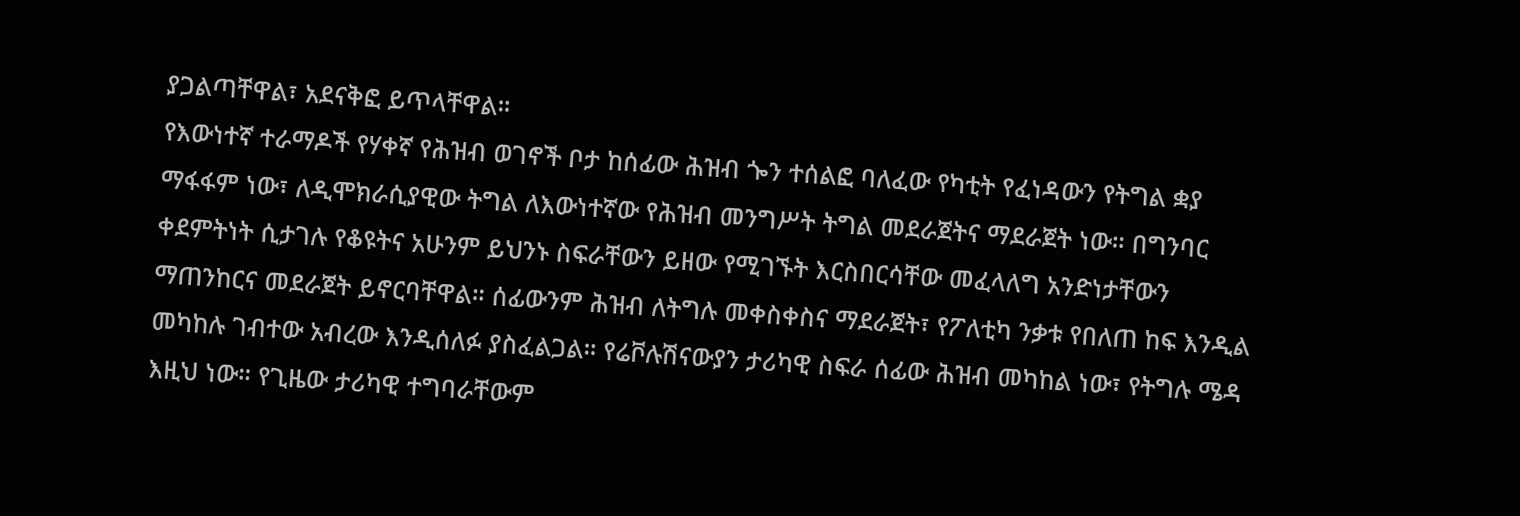ያጋልጣቸዋል፣ አደናቅፎ ይጥላቸዋል።
የእውነተኛ ተራማዶች የሃቀኛ የሕዝብ ወገኖች ቦታ ከሰፊው ሕዝብ ጐን ተሰልፎ ባለፈው የካቲት የፈነዳውን የትግል ቋያ ማፋፋም ነው፣ ለዲሞክራሲያዊው ትግል ለእውነተኛው የሕዝብ መንግሥት ትግል መደራጀትና ማደራጀት ነው። በግንባር ቀደምትነት ሲታገሉ የቆዩትና አሁንም ይህንኑ ስፍራቸውን ይዘው የሚገኙት እርስበርሳቸው መፈላለግ አንድነታቸውን ማጠንከርና መደራጀት ይኖርባቸዋል። ሰፊውንም ሕዝብ ለትግሉ መቀስቀስና ማደራጀት፣ የፖለቲካ ንቃቱ የበለጠ ከፍ እንዲል መካከሉ ገብተው አብረው እንዲሰለፉ ያስፈልጋል። የሬቮሉሽናውያን ታሪካዊ ስፍራ ሰፊው ሕዝብ መካከል ነው፣ የትግሉ ሜዳ እዚህ ነው። የጊዜው ታሪካዊ ተግባራቸውም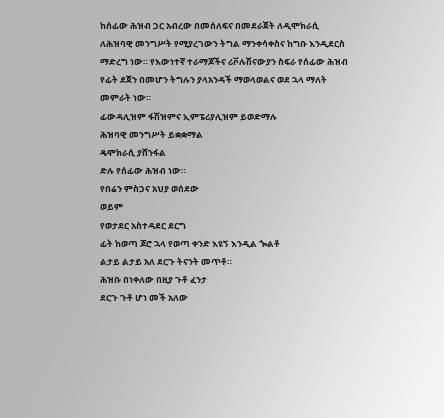ከሰፊው ሕዝብ ጋር አብረው በመሰለፍና በመደራጀት ለዲሞክራሲ ለሕዝባዊ መንግሥት የሚያረገውን ትግል ማንቀሳቀስና ከግቡ እንዲደርስ ማድረግ ነው። የእውነተኛ ተራማጆችና ሪቮሉሽናውያን ስፍራ የሰፊው ሕዝብ የፊት ደጀን በመሆን ትግሉን ያላአንዳች ማወላወልና ወደ ኋላ ማለት መምራት ነው።
ፊውዳሊዝም ፋሽዝምና ኢምፔሪያሊዝም ይወድማሉ
ሕዝባዊ መንግሥት ይቋቋማል
ዴሞክራሲ ያሸንፋል
ድሉ የሰፊው ሕዝብ ነው።
የበሬን ምስጋና አህያ ወሰደው
ወይም
የወታደር አስተዳደር ደርግ
ፊት ከወጣ ጆሮ ኋላ የወጣ ቀንድ እዩኝ እንዲል ጐልቶ
ልታይ ልታይ አለ ደርጉ ትናንት መጥቶ።
ሕዝቡ በነቀለው በዚያ ጉቶ ፈንታ
ደርጉ ጉቶ ሆነ መች አለው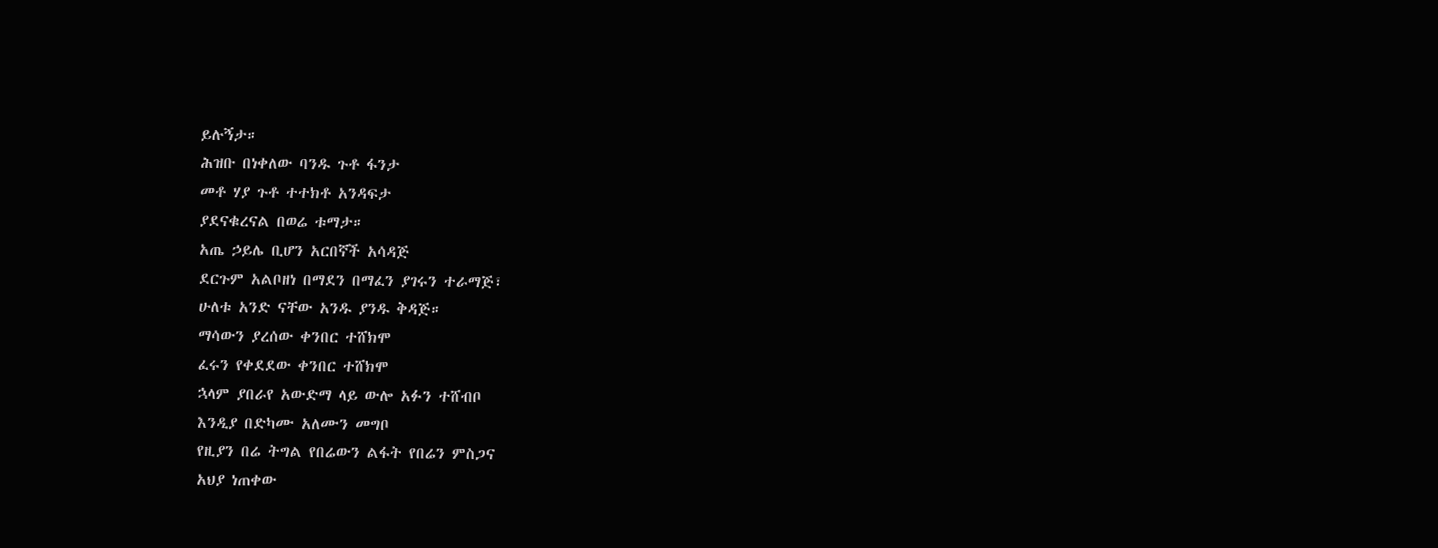ይሉኝታ።
ሕዝቡ በነቀለው ባንዱ ጉቶ ፋንታ
መቶ ሃያ ጉቶ ተተክቶ አንዳፍታ
ያደናቁረናል በወሬ ቱማታ።
አጤ ኃይሌ ቢሆን አርበኛች አሳዳጅ
ደርጉም አልቦዘነ በማደን በማፈን ያገሩን ተራማጅ፣
ሁለቱ አንድ ናቸው አንዱ ያንዱ ቅዳጅ።
ማሳውን ያረሰው ቀንበር ተሸክሞ
ፈሩን የቀደደው ቀንበር ተሸክሞ
ኋላም ያበራየ አውድማ ላይ ውሎ አፉን ተሸብቦ
እንዲያ በድካሙ አለሙን መግቦ
የዚያን በሬ ትግል የበሬውን ልፋት የበሬን ምስጋና
አህያ ነጠቀው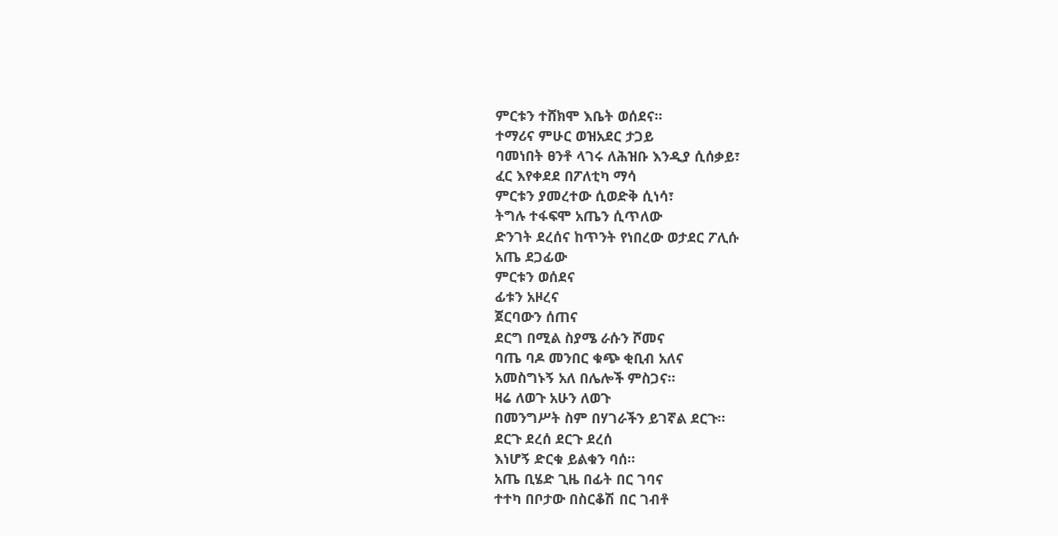ምርቱን ተሸክሞ እቤት ወሰደና።
ተማሪና ምሁር ወዝአደር ታጋይ
ባመነበት ፀንቶ ላገሩ ለሕዝቡ እንዲያ ሲሰቃይ፣
ፈር እየቀደደ በፖለቲካ ማሳ
ምርቱን ያመረተው ሲወድቅ ሲነሳ፣
ትግሉ ተፋፍሞ አጤን ሲጥለው
ድንገት ደረሰና ከጥንት የነበረው ወታደር ፖሊሱ
አጤ ደጋፊው
ምርቱን ወሰደና
ፊቱን አዞረና
ጀርባውን ሰጠና
ደርግ በሚል ስያሜ ራሱን ሾመና
ባጤ ባዶ መንበር ቁጭ ቂቢብ አለና
አመስግኑኝ አለ በሌሎች ምስጋና።
ዛሬ ለወጉ አሁን ለወጉ
በመንግሥት ስም በሃገራችን ይገኛል ደርጉ።
ደርጉ ደረሰ ደርጉ ደረሰ
እነሆኝ ድርቁ ይልቁን ባሰ።
አጤ ቢሄድ ጊዜ በፊት በር ገባና
ተተካ በቦታው በስርቆሽ በር ገብቶ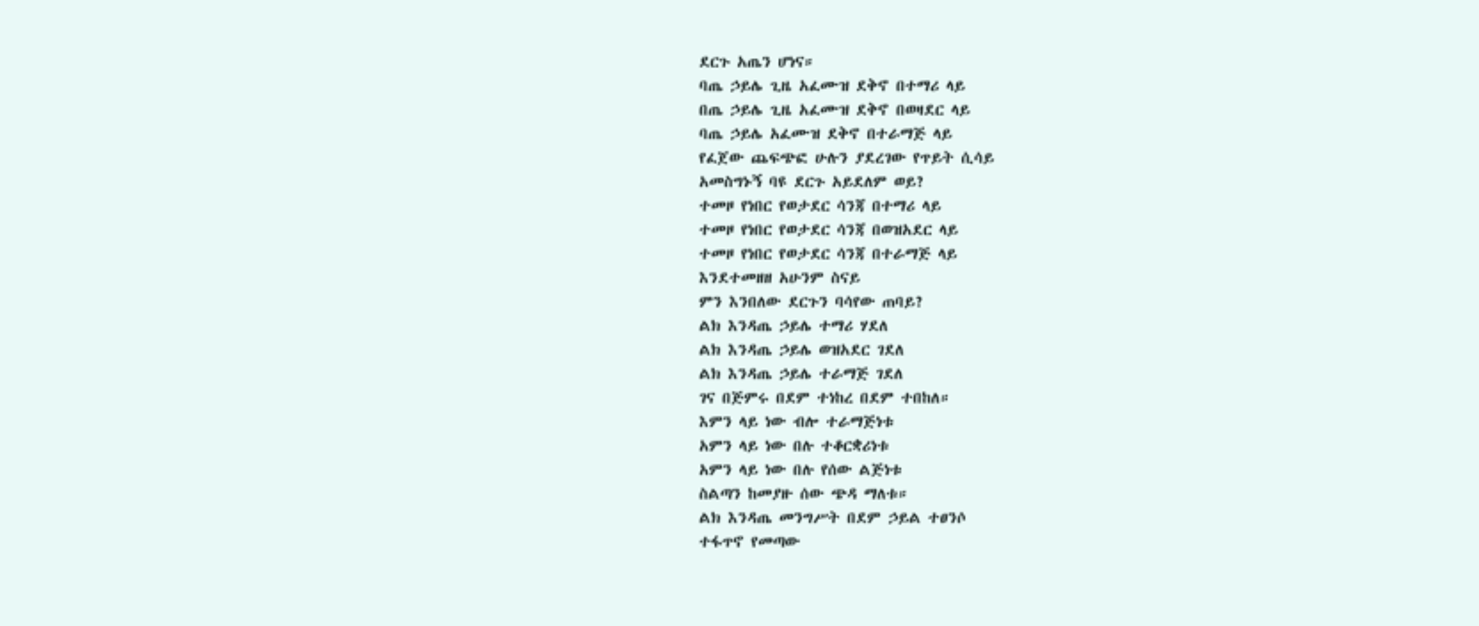ደርጉ አጤን ሆነና።
ባጤ ኃይሌ ጊዜ አፈሙዝ ደቅኖ በተማሪ ላይ
በጤ ኃይሌ ጊዜ አፈሙዝ ደቅኖ በወዛደር ላይ
ባጤ ኃይሌ አፈሙዝ ደቅኖ በተራማጅ ላይ
የፈጀው ጨፍጭፎ ሁሉን ያደረገው የጥይት ሲሳይ
አመስግኑኝ ባዩ ደርጉ አይደለም ወይ?
ተመዞ የነበር የወታደር ሳንጃ በተማሪ ላይ
ተመዞ የነበር የወታደር ሳንጃ በወዝአደር ላይ
ተመዞ የነበር የወታደር ሳንጃ በተራማጅ ላይ
እንደተመዘዘ አሁንም ስናይ
ምን እንበለው ደርጉን ባሳየው ጠባይ?
ልክ እንዳጤ ኃይሌ ተማሪ ሃደለ
ልክ እንዳጤ ኃይሌ ወዝአደር ገደለ
ልክ እንዳጤ ኃይሌ ተራማጅ ገደለ
ገና በጅምሩ በደም ተነከረ በደም ተበከለ።
እምን ላይ ነው ብሎ ተራማጅነቱ
አምን ላይ ነው በሉ ተቆርቋሪነቱ
አምን ላይ ነው በሉ የሰው ልጅነቱ
ስልጣን ከመያዙ ሰው ጭዳ ማለቱ።
ልክ እንዳጤ መንግሥት በደም ኃይል ተፀንሶ
ተፋጥኖ የመጣው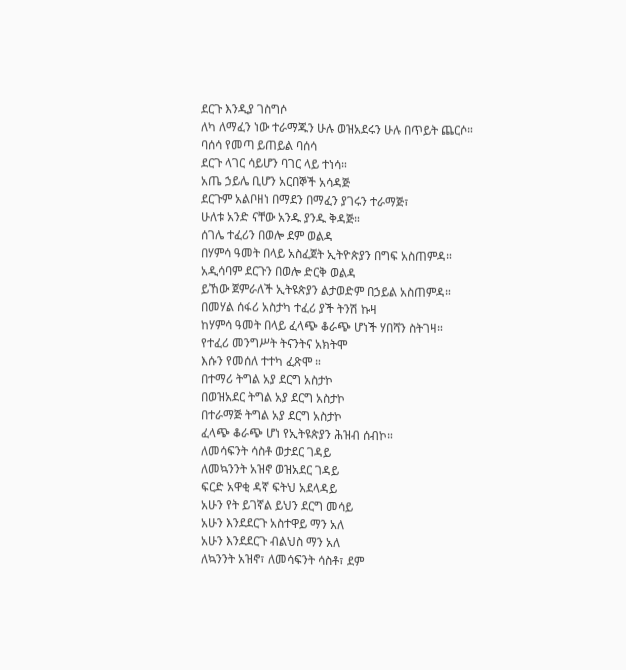ደርጉ እንዲያ ገስግሶ
ለካ ለማፈን ነው ተራማጁን ሁሉ ወዝአደሩን ሁሉ በጥይት ጨርሶ።
ባሰሳ የመጣ ይጠይል ባሰሳ
ደርጉ ላገር ሳይሆን ባገር ላይ ተነሳ።
አጤ ኃይሌ ቢሆን አርበኞች አሳዳጅ
ደርጉም አልቦዘነ በማደን በማፈን ያገሩን ተራማጅ፣
ሁለቱ አንድ ናቸው አንዱ ያንዱ ቅዳጅ።
ሰገሌ ተፈሪን በወሎ ደም ወልዳ
በሃምሳ ዓመት በላይ አስፈጀት ኢትዮጵያን በግፍ አስጠምዳ።
አዲሳባም ደርጉን በወሎ ድርቅ ወልዳ
ይኸው ጀምራለች ኢትዩጵያን ልታወድም በኃይል አስጠምዳ።
በመሃል ሰፋሪ አስታካ ተፈሪ ያች ትንሽ ኩዛ
ከሃምሳ ዓመት በላይ ፈላጭ ቆራጭ ሆነች ሃበሻን ስትገዛ።
የተፈሪ መንግሥት ትናንትና አክትሞ
እሱን የመሰለ ተተካ ፈጽሞ ።
በተማሪ ትግል አያ ደርግ አስታኮ
በወዝአደር ትግል አያ ደርግ አስታኮ
በተራማጅ ትግል አያ ደርግ አስታኮ
ፈላጭ ቆራጭ ሆነ የኢትዩጵያን ሕዝብ ሰብኮ።
ለመሳፍንት ሳስቶ ወታደር ገዳይ
ለመኳንንት አዝኖ ወዝአደር ገዳይ
ፍርድ አዋቂ ዳኛ ፍትህ አደላዳይ
አሁን የት ይገኛል ይህን ደርግ መሳይ
አሁን እንደደርጉ አስተዋይ ማን አለ
አሁን እንደደርጉ ብልህስ ማን አለ
ለኳንንት አዝኖ፣ ለመሳፍንት ሳስቶ፣ ደም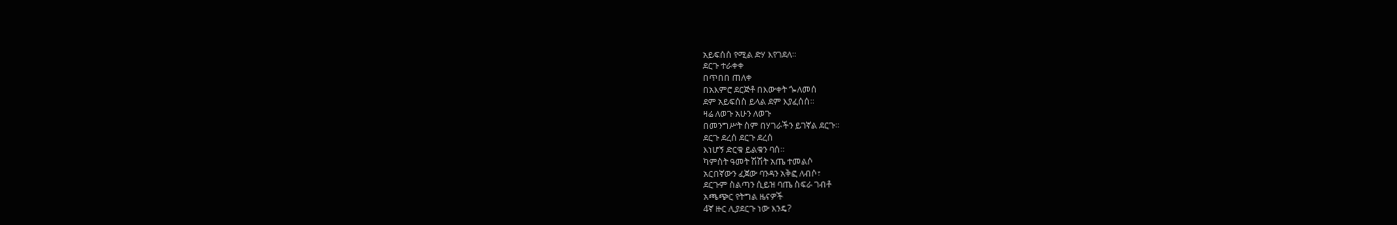አይፍሰሰ የሚል ድሃ እየገደለ።
ደርጉ ተራቀቀ
በጥበበ ጠለቀ
በአእምሮ ደርጅቶ በእውቀት ጐለመሰ
ደም አይፍሰስ ይላል ደም እያፈሰሰ።
ዛሬ ለወጉ አሁን ለወጉ
በመንግሥት ስም በሃገራችን ይገኛል ደርጉ።
ደርጉ ደረሰ ደርጉ ደረሰ
እነሆኝ ድርቁ ይልቁን ባሰ።
ካምስት ዓመት ሽሽት አጤ ተመልሶ
አርበኛውን ፈጀው ባንዳን አቅፎ ለብሶ፣
ደርጉም ስልጣን ሲይዝ ባጤ ስፍራ ገብቶ
አጫጭር የትግል ዜናዎች
4ኛ ዙር ሊያደርጉ ነው እንዴ?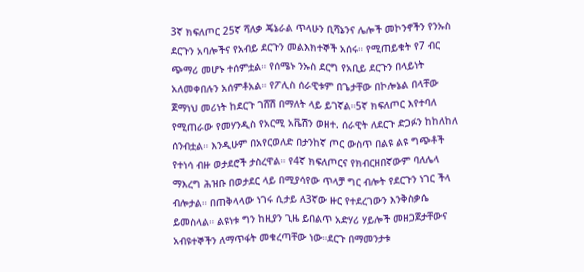3ኛ ክፍለጦር 25ኛ ሻለቃ ጄኔራል ጥላሁን ቢሻኔንና ሌሎች መኮንኖችን የንኡስ ደርጉን አባሎችና የአብይ ደርጉን መልእክተኞች አሰሩ። የሚጠይቁት የ7 ብር ጭማሪ መሆኑ ተሰምቷል። የሰሜኑ ንኡስ ደርግ የአቢይ ደርጉን በላይነት አለመቀበሉን አሰምቶአል። የፖሊስ ሰራዊቱም በጌታቸው በኮሎኔል በላቸው ጀማነህ መሪነት ከደርጉ ገሸሽ በማለት ላይ ይገኛል።5ኛ ክፍለጦር እየተባለ የሚጠራው የመሃንዲስ የአርሚ አቬሽን ወዘተ. ሰራዊት ለደርጉ ድጋፉን ከከለከለ ሰንብቷል። እንዲሁም በአየርወለድ በታንከኛ ጦር ውስጥ በልዩ ልዩ ግጭቶች የተነሳ ብዙ ወታደሮች ታስረዋል። የ4ኛ ክፍለጦርና የክብርዘበኛውም ባለሌላ ማእረግ ሕዝቡ በወታደር ላይ በሚያሳየው ጥላቻ ግር ብሎት የደርጉን ነገር ችላ ብሎታል። በጠቅላላው ነገሩ ሲታይ ለ3ኛው ዙር የተደረገውን እንቅስቃሴ ይመስላል። ልዩነቱ ግን ከዚያን ጊዜ ይበልጥ አድሃሪ ሃይሎች መዘጋጀታቸውና አብዩተኞችን ለማጥፋት መቁረጣቸው ነው።ደርጉ በማመንታቱ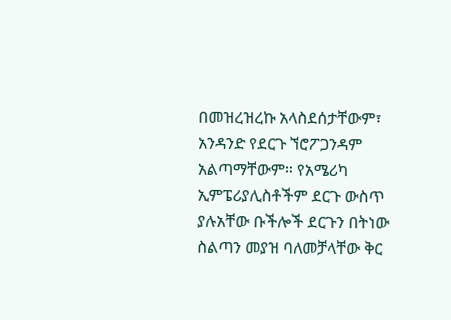በመዝረዝረኩ አላስደሰታቸውም፣ አንዳንድ የደርጉ ኘሮፖጋንዳም አልጣማቸውም። የአሜሪካ ኢምፔሪያሊስቶችም ደርጉ ውስጥ ያሉአቸው ቡችሎች ደርጉን በትነው ስልጣን መያዝ ባለመቻላቸው ቅር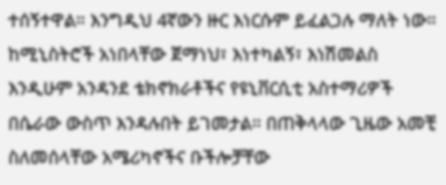ተሰኝተዋል። እንግዲህ 4ኛውን ዙር እነርሱም ይፈልጋሉ ማለት ነው። ከሚኒስትሮች አነበላቸው ጀማነህ፣ እነተካልኝ፣ እነሽመልስ እንዲሁም አንዳንደ ቴክኖክራቶችና የዩኒቨርሲቲ አስተማሪዎች በሴራው ውስጥ እንዳሉበት ይገመታል። በጠቅላላው ጊዜው አመቺ ስለመሰላቸው አሜሪካኖችና ቡችሎቻቸው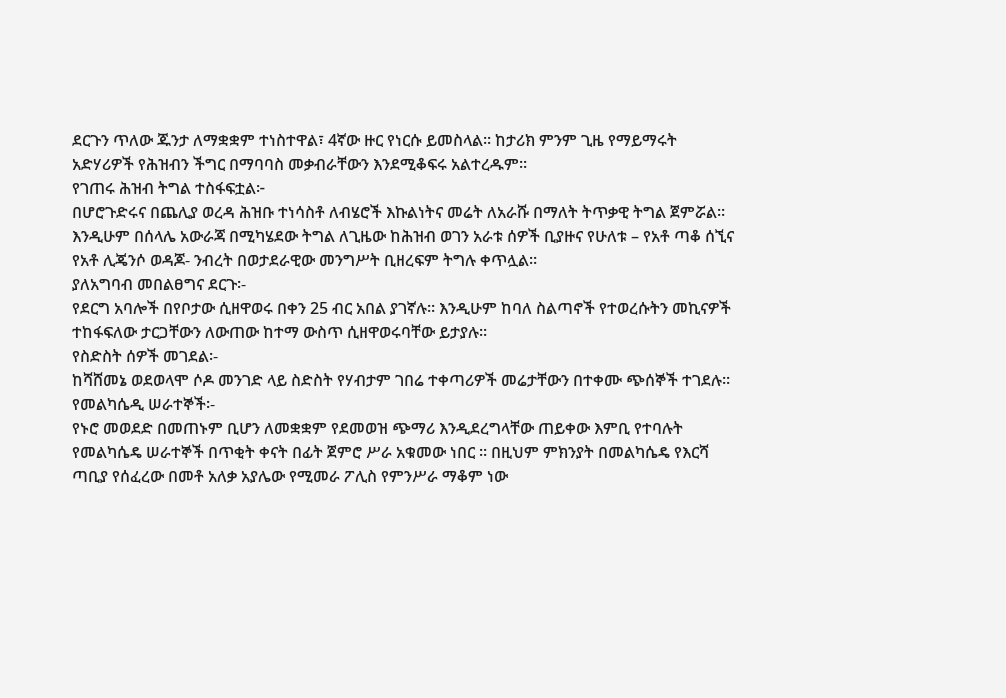ደርጉን ጥለው ጁንታ ለማቋቋም ተነስተዋል፣ 4ኛው ዙር የነርሱ ይመስላል። ከታሪክ ምንም ጊዜ የማይማሩት አድሃሪዎች የሕዝብን ችግር በማባባስ መቃብራቸውን እንደሚቆፍሩ አልተረዱም።
የገጠሩ ሕዝብ ትግል ተስፋፍቷል፦
በሆሮጉድሩና በጨሊያ ወረዳ ሕዝቡ ተነሳስቶ ለብሄሮች እኩልነትና መሬት ለአራሹ በማለት ትጥቃዊ ትግል ጀምሯል። እንዲሁም በሰላሌ አውራጃ በሚካሄደው ትግል ለጊዜው ከሕዝብ ወገን አራቱ ሰዎች ቢያዙና የሁለቱ – የአቶ ጣቆ ሰኚና የአቶ ሊጄንሶ ወዳጆ- ንብረት በወታደራዊው መንግሥት ቢዘረፍም ትግሉ ቀጥሏል።
ያለአግባብ መበልፀግና ደርጉ፡-
የደርግ አባሎች በየቦታው ሲዘዋወሩ በቀን 25 ብር አበል ያገኛሉ። እንዲሁም ከባለ ስልጣኖች የተወረሱትን መኪናዎች ተከፋፍለው ታርጋቸውን ለውጠው ከተማ ውስጥ ሲዘዋወሩባቸው ይታያሉ።
የስድስት ሰዎች መገደል፡-
ከሻሸመኔ ወደወላሞ ሶዶ መንገድ ላይ ስድስት የሃብታም ገበሬ ተቀጣሪዎች መሬታቸውን በተቀሙ ጭሰኞች ተገደሉ።
የመልካሴዲ ሠራተኞች፡-
የኑሮ መወደድ በመጠኑም ቢሆን ለመቋቋም የደመወዝ ጭማሪ እንዲደረግላቸው ጠይቀው እምቢ የተባሉት የመልካሴዴ ሠራተኞች በጥቂት ቀናት በፊት ጀምሮ ሥራ አቁመው ነበር ። በዚህም ምክንያት በመልካሴዴ የእርሻ ጣቢያ የሰፈረው በመቶ አለቃ አያሌው የሚመራ ፖሊስ የምንሥራ ማቆም ነው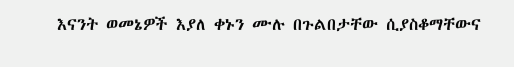እናንት ወመኔዎች እያለ ቀኑን ሙሉ በጉልበታቸው ሲያስቆማቸውና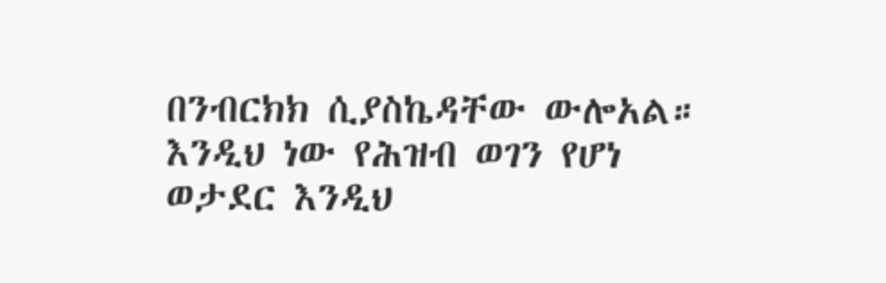በንብርክክ ሲያስኬዳቸው ውሎአል። እንዲህ ነው የሕዝብ ወገን የሆነ ወታደር እንዲህ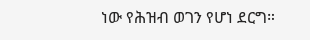ነው የሕዝብ ወገን የሆነ ደርግ።